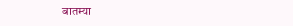बातम्या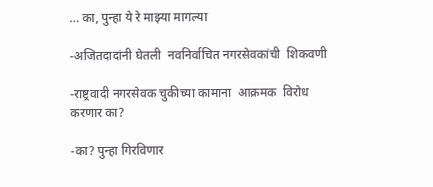… का, पुन्हा ये रे माझ्या मागल्या

-अजितदादांनी घेतली  नवनिर्वाचित नगरसेवकांची  शिकवणी

-राष्ट्रवादी नगरसेवक चुकीच्या कामाना  आक्रमक  विरोध करणार का?

-का? पुन्हा गिरविणार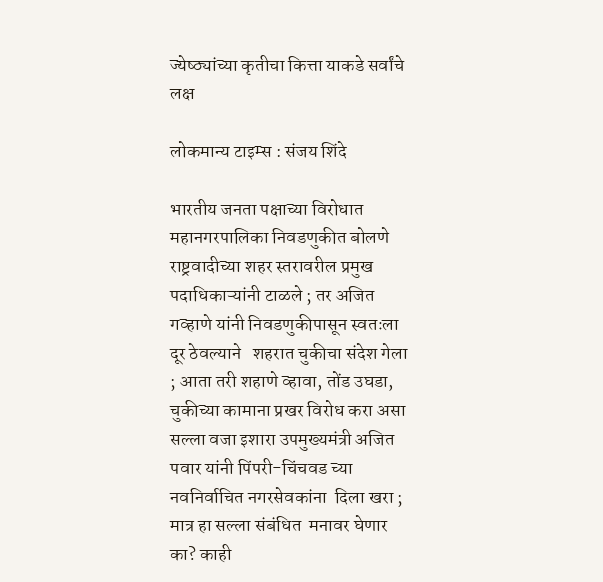ज्येष्ठ्यांच्या कृतीचा कित्ता याकडे सर्वांचे लक्ष

लोकमान्य टाइम्स : संजय शिंदे

भारतीय जनता पक्षाच्या विरोधात महानगरपालिका निवडणुकीत बोलणे राष्ट्रवादीच्या शहर स्तरावरील प्रमुख पदाधिकाऱ्यांनी टाळले ; तर अजित गव्हाणे यांनी निवडणुकीपासून स्वतःला दूर ठेवल्याने   शहरात चुकीचा संदेश गेला ; आता तरी शहाणे व्हावा, तोंड उघडा, चुकीच्या कामाना प्रखर विरोध करा असा सल्ला वजा इशारा उपमुख्यमंत्री अजित पवार यांनी पिंपरी-चिंचवड च्या नवनिर्वाचित नगरसेवकांना  दिला खरा ; मात्र हा सल्ला संबंधित  मनावर घेणार का? काही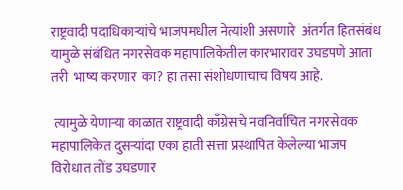राष्ट्रवादी पदाधिकाऱ्यांचे भाजपमधील नेत्यांशी असणारे  अंतर्गत हितसंबंध यामुळे संबंधित नगरसेवक महापालिकेतील कारभारावर उघडपणे आता तरी  भाष्य करणार  का? हा तसा संशोधणाचाच विषय आहे.

 त्यामुळे येणाऱ्या काळात राष्ट्रवादी काँग्रेसचे नवनिर्वाचित नगरसेवक महापालिकेत दुसऱ्यांदा एका हाती सत्ता प्रस्थापित केलेल्या भाजप विरोधात तोंड उघडणार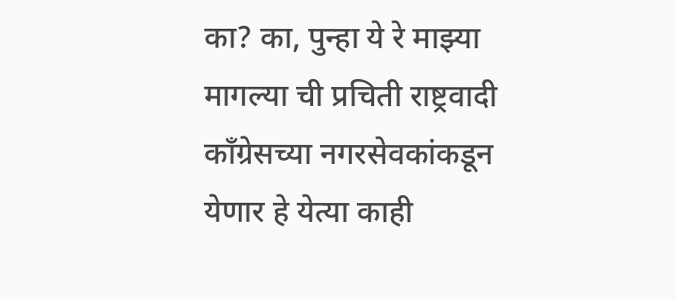का? का, पुन्हा ये रे माझ्या मागल्या ची प्रचिती राष्ट्रवादी काँग्रेसच्या नगरसेवकांकडून  येणार हे येत्या काही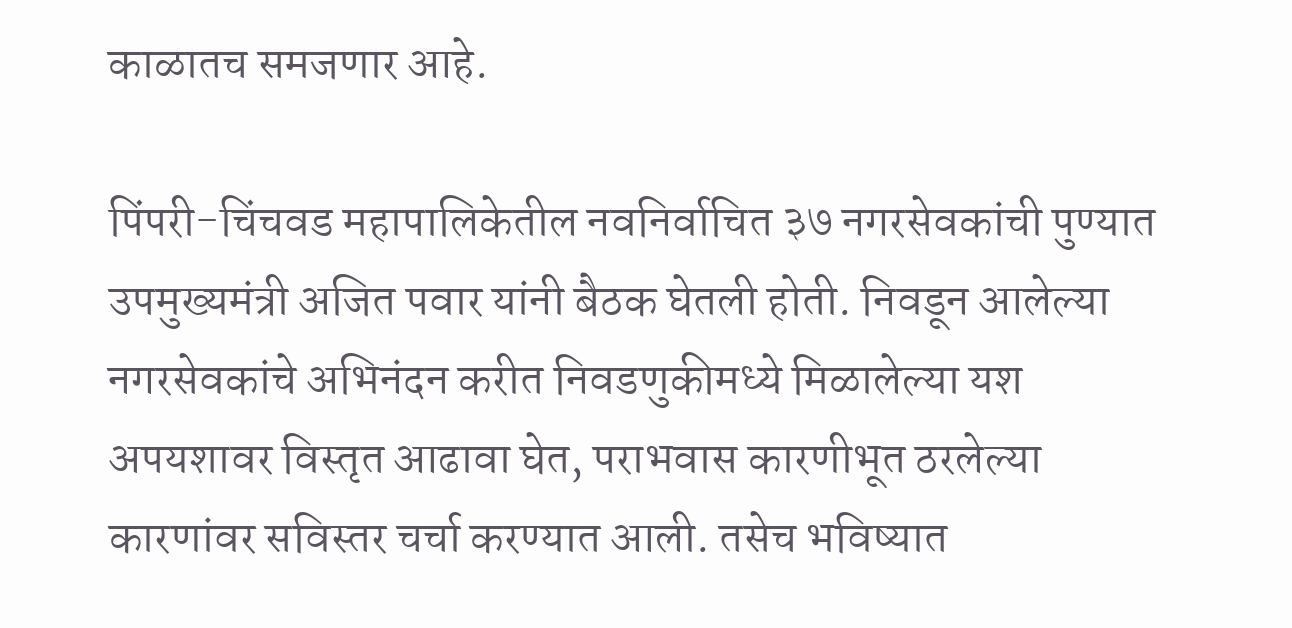काळातच समजणार आहे.

पिंपरी-चिंचवड महापालिकेतील नवनिर्वाचित ३७ नगरसेवकांची पुण्यात उपमुख्यमंत्री अजित पवार यांनी बैठक घेतली होती. निवडून आलेल्या नगरसेवकांचे अभिनंदन करीत निवडणुकीमध्ये मिळालेल्या यश अपयशावर विस्तृत आढावा घेत, पराभवास कारणीभूत ठरलेल्या कारणांवर सविस्तर चर्चा करण्यात आली. तसेच भविष्यात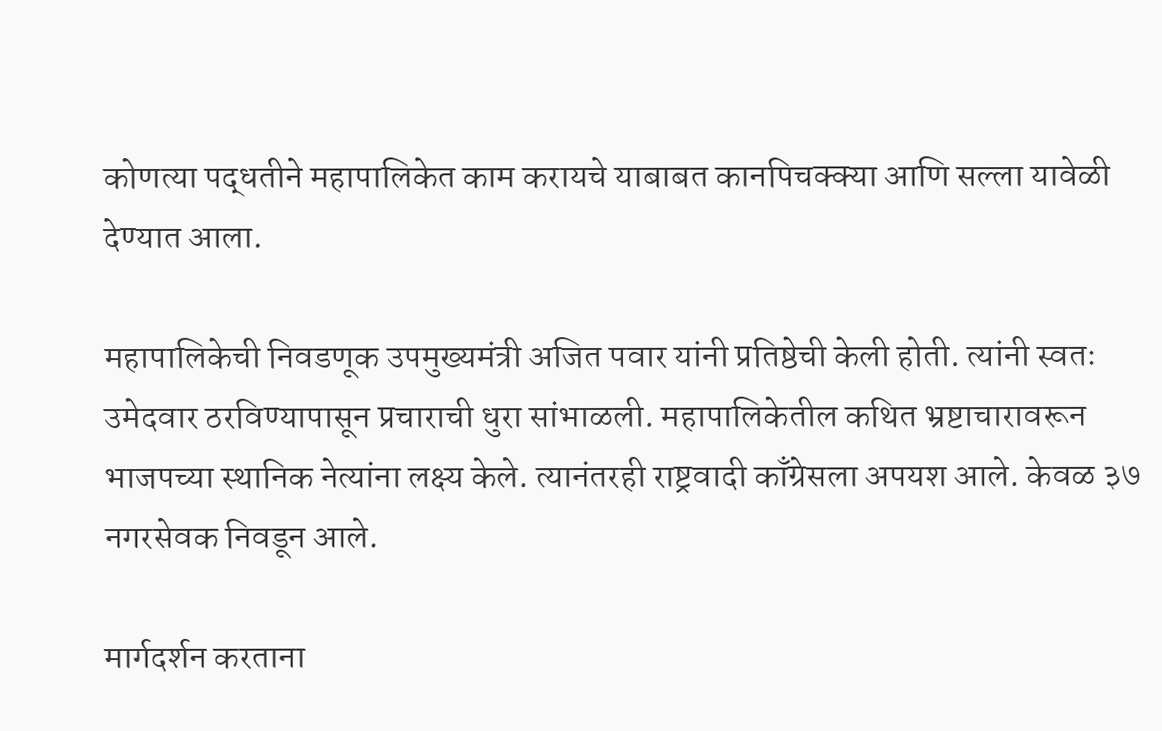कोणत्या पद्धतीने महापालिकेत काम करायचे याबाबत कानपिचक्क्या आणि सल्ला यावेळी देण्यात आला.

महापालिकेची निवडणूक उपमुख्यमंत्री अजित पवार यांनी प्रतिष्ठेची केली होती. त्यांनी स्वतः उमेदवार ठरविण्यापासून प्रचाराची धुरा सांभाळली. महापालिकेतील कथित भ्रष्टाचारावरून भाजपच्या स्थानिक नेत्यांना लक्ष्य केले. त्यानंतरही राष्ट्रवादी काँग्रेसला अपयश आले. केवळ ३७ नगरसेवक निवडून आले.

मार्गदर्शन करताना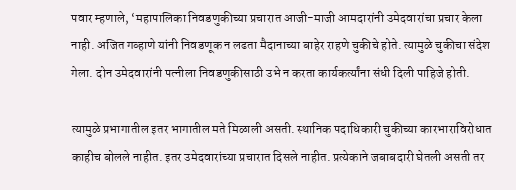पवार म्हणाले, ‘महापालिका निवडणुकीच्या प्रचारात आजी-माजी आमदारांनी उमेदवारांचा प्रचार केला नाही. अजित गव्हाणे यांनी निवडणूक न लढता मैदानाच्या बाहेर राहणे चुकीचे होते. त्यामुळे चुकीचा संदेश गेला. दोन उमेदवारांनी पत्नीला निवडणुकीसाठी उभे न करता कार्यकर्त्यांना संधी दिली पाहिजे होती.

त्यामुळे प्रभागातील इतर भागातील मते मिळाली असती. स्थानिक पदाधिकारी चुकीच्या कारभाराविरोधात काहीच बोलले नाहीत. इतर उमेदवारांच्या प्रचारात दिसले नाहीत. प्रत्येकाने जबाबदारी घेतली असती तर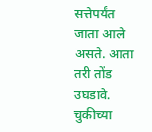सत्तेपर्यंत जाता आले असते. आता तरी तोंड उघडावे. चुकीच्या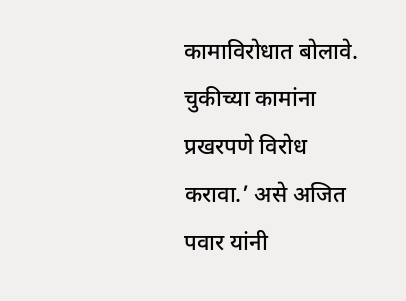कामाविरोधात बोलावे. चुकीच्या कामांना प्रखरपणे विरोध करावा.’ असे अजित पवार यांनी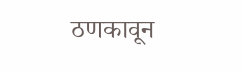ठणकावून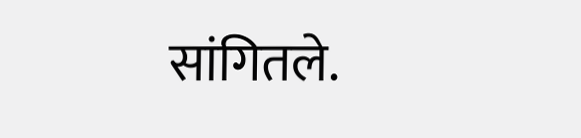सांगितले.